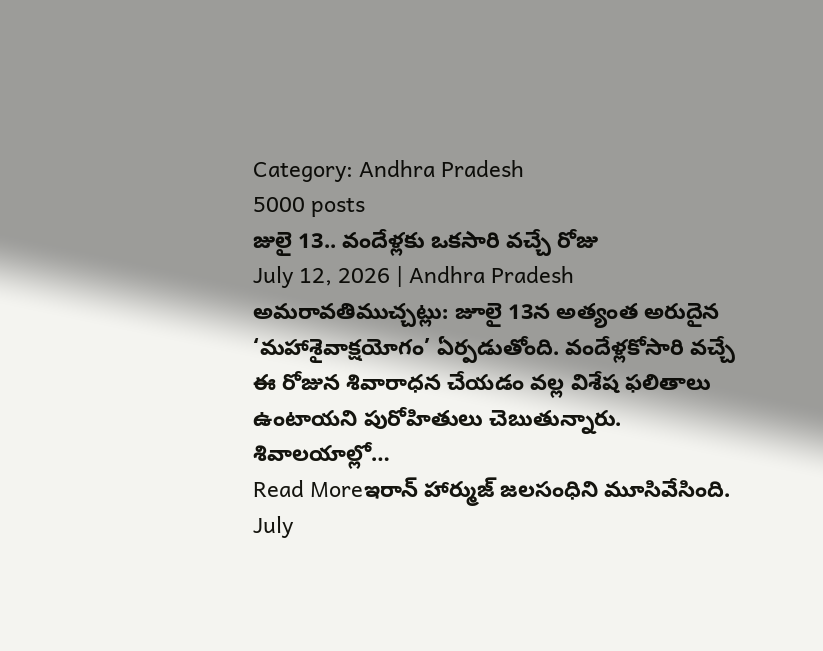Category: Andhra Pradesh
5000 posts
జులై 13.. వందేళ్లకు ఒకసారి వచ్చే రోజు
July 12, 2026 | Andhra Pradesh
అమరావతిముచ్చట్లు: జూలై 13న అత్యంత అరుదైన ‘మహాశైవాక్షయోగం’ ఏర్పడుతోంది. వందేళ్లకోసారి వచ్చే ఈ రోజున శివారాధన చేయడం వల్ల విశేష ఫలితాలు ఉంటాయని పురోహితులు చెబుతున్నారు. శివాలయాల్లో…
Read Moreఇరాన్ హార్ముజ్ జలసంధిని మూసివేసింది.
July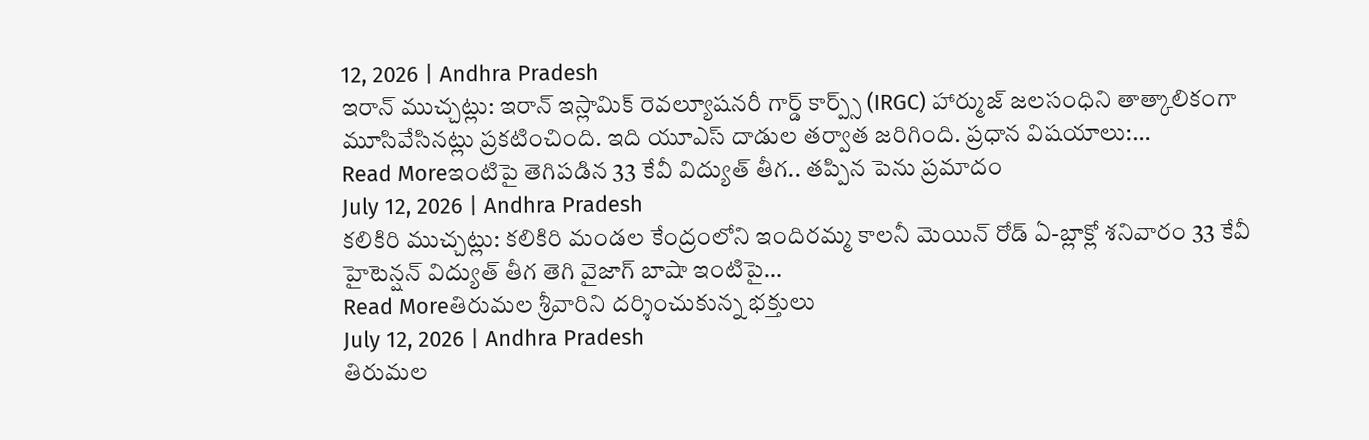12, 2026 | Andhra Pradesh
ఇరాన్ ముచ్చట్లు: ఇరాన్ ఇస్లామిక్ రెవల్యూషనరీ గార్డ్ కార్ప్స్ (IRGC) హార్ముజ్ జలసంధిని తాత్కాలికంగా మూసివేసినట్లు ప్రకటించింది. ఇది యూఎస్ దాడుల తర్వాత జరిగింది. ప్రధాన విషయాలు:…
Read Moreఇంటిపై తెగిపడిన 33 కేవీ విద్యుత్ తీగ.. తప్పిన పెను ప్రమాదం
July 12, 2026 | Andhra Pradesh
కలికిరి ముచ్చట్లు: కలికిరి మండల కేంద్రంలోని ఇందిరమ్మ కాలనీ మెయిన్ రోడ్ ఏ-బ్లాక్లో శనివారం 33 కేవీ హైటెన్షన్ విద్యుత్ తీగ తెగి వైజాగ్ బాషా ఇంటిపై…
Read Moreతిరుమల శ్రీవారిని దర్శించుకున్న భక్తులు
July 12, 2026 | Andhra Pradesh
తిరుమల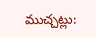ముచ్చట్లు: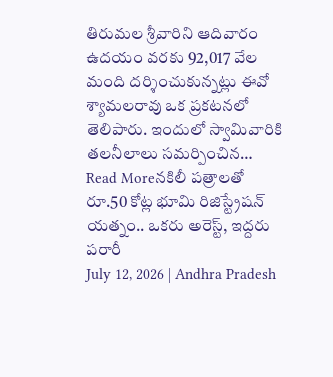తిరుమల శ్రీవారిని ఆదివారం ఉదయం వరకు 92,017 వేల మంది దర్శించుకున్నట్లు ఈవో శ్యామలరావు ఒక ప్రకటనలో తెలిపారు. ఇందులో స్వామివారికి తలనీలాలు సమర్పించిన…
Read Moreనకిలీ పత్రాలతో రూ.50 కోట్ల భూమి రిజిస్ట్రేషన్ యత్నం.. ఒకరు అరెస్ట్, ఇద్దరు పరారీ
July 12, 2026 | Andhra Pradesh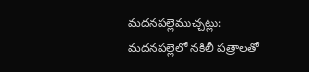మదనపల్లెముచ్చట్లు: మదనపల్లెలో నకిలీ పత్రాలతో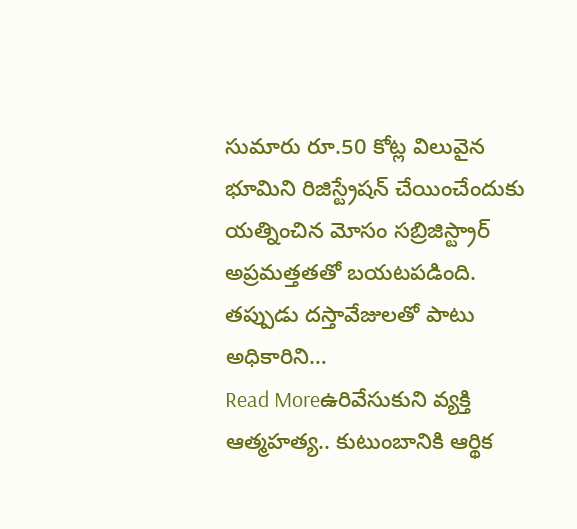సుమారు రూ.50 కోట్ల విలువైన భూమిని రిజిస్ట్రేషన్ చేయించేందుకు యత్నించిన మోసం సబ్రిజిస్ట్రార్ అప్రమత్తతతో బయటపడింది. తప్పుడు దస్తావేజులతో పాటు అధికారిని…
Read Moreఉరివేసుకుని వ్యక్తి ఆత్మహత్య.. కుటుంబానికి ఆర్థిక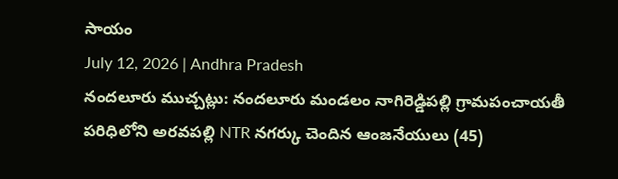సాయం
July 12, 2026 | Andhra Pradesh
నందలూరు ముచ్చట్లు: నందలూరు మండలం నాగిరెడ్డిపల్లి గ్రామపంచాయతీ పరిధిలోని అరవపల్లి NTR నగర్కు చెందిన ఆంజనేయులు (45)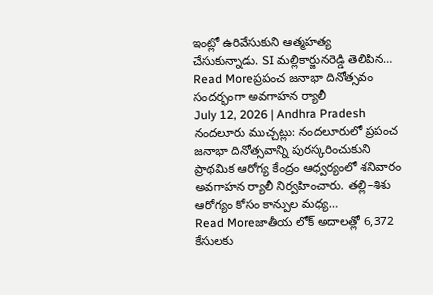ఇంట్లో ఉరివేసుకుని ఆత్మహత్య చేసుకున్నాడు. SI మల్లికార్జునరెడ్డి తెలిపిన…
Read Moreప్రపంచ జనాభా దినోత్సవం సందర్భంగా అవగాహన ర్యాలీ
July 12, 2026 | Andhra Pradesh
నందలూరు ముచ్చట్లు: నందలూరులో ప్రపంచ జనాభా దినోత్సవాన్ని పురస్కరించుకుని ప్రాథమిక ఆరోగ్య కేంద్రం ఆధ్వర్యంలో శనివారం అవగాహన ర్యాలీ నిర్వహించారు. తల్లి–శిశు ఆరోగ్యం కోసం కాన్పుల మధ్య…
Read Moreజాతీయ లోక్ అదాలత్లో 6,372 కేసులకు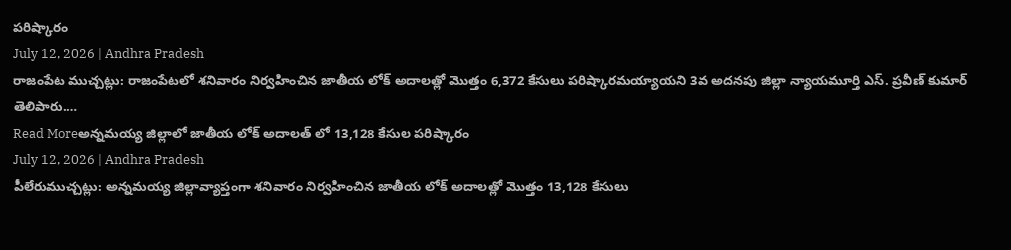పరిష్కారం
July 12, 2026 | Andhra Pradesh
రాజంపేట ముచ్చట్లు: రాజంపేటలో శనివారం నిర్వహించిన జాతీయ లోక్ అదాలత్లో మొత్తం 6,372 కేసులు పరిష్కారమయ్యాయని 3వ అదనపు జిల్లా న్యాయమూర్తి ఎస్. ప్రవీణ్ కుమార్ తెలిపారు.…
Read Moreఅన్నమయ్య జిల్లాలో జాతీయ లోక్ అదాలత్ లో 13,128 కేసుల పరిష్కారం
July 12, 2026 | Andhra Pradesh
పీలేరుముచ్చట్లు: అన్నమయ్య జిల్లావ్యాప్తంగా శనివారం నిర్వహించిన జాతీయ లోక్ అదాలత్లో మొత్తం 13,128 కేసులు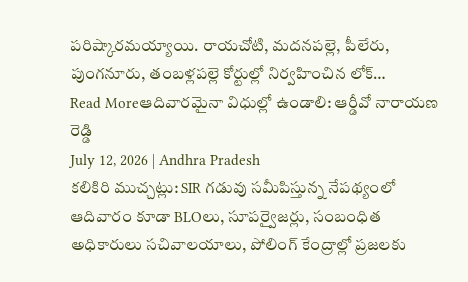పరిష్కారమయ్యాయి. రాయచోటి, మదనపల్లె, పీలేరు, పుంగనూరు, తంబళ్లపల్లె కోర్టుల్లో నిర్వహించిన లోక్…
Read Moreఆదివారమైనా విధుల్లో ఉండాలి: ఆర్డీవో నారాయణ రెడ్డి
July 12, 2026 | Andhra Pradesh
కలికిరి ముచ్చట్లు: SIR గడువు సమీపిస్తున్న నేపథ్యంలో ఆదివారం కూడా BLOలు, సూపర్వైజర్లు, సంబంధిత అధికారులు సచివాలయాలు, పోలింగ్ కేంద్రాల్లో ప్రజలకు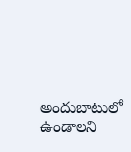అందుబాటులో ఉండాలని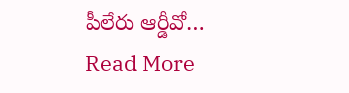పీలేరు ఆర్డీవో…
Read More